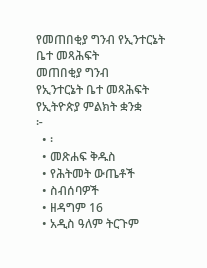የመጠበቂያ ግንብ የኢንተርኔት ቤተ መጻሕፍት
መጠበቂያ ግንብ
የኢንተርኔት ቤተ መጻሕፍት
የኢትዮጵያ ምልክት ቋንቋ
፦
  • ፡
  • መጽሐፍ ቅዱስ
  • የሕትመት ውጤቶች
  • ስብሰባዎች
  • ዘዳግም 16
  • አዲስ ዓለም ትርጉም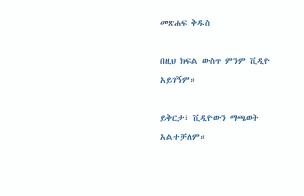መጽሐፍ ቅዱስ

በዚህ ክፍል ውስጥ ምንም ቪዲዮ አይገኝም።

ይቅርታ፣ ቪዲዮውን ማጫወት አልተቻለም።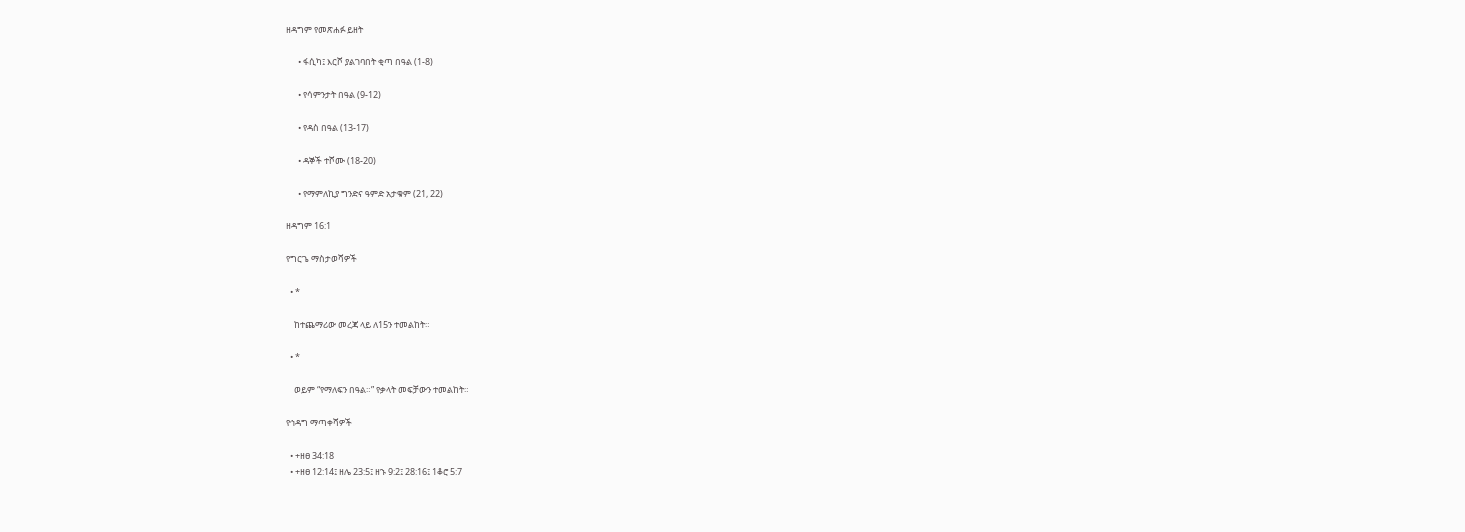ዘዳግም የመጽሐፉ ይዘት

      • ፋሲካ፤ እርሾ ያልገባበት ቂጣ በዓል (1-8)

      • የሳምንታት በዓል (9-12)

      • የዳስ በዓል (13-17)

      • ዳኞች ተሾሙ (18-20)

      • የማምለኪያ ግንድና ዓምድ አታቁም (21, 22)

ዘዳግም 16:1

የግርጌ ማስታወሻዎች

  • *

    ከተጨማሪው መረጃ ላይ ለ15ን ተመልከት።

  • *

    ወይም “የማለፍን በዓል።” የቃላት መፍቻውን ተመልከት።

የኅዳግ ማጣቀሻዎች

  • +ዘፀ 34:18
  • +ዘፀ 12:14፤ ዘሌ 23:5፤ ዘኁ 9:2፤ 28:16፤ 1ቆሮ 5:7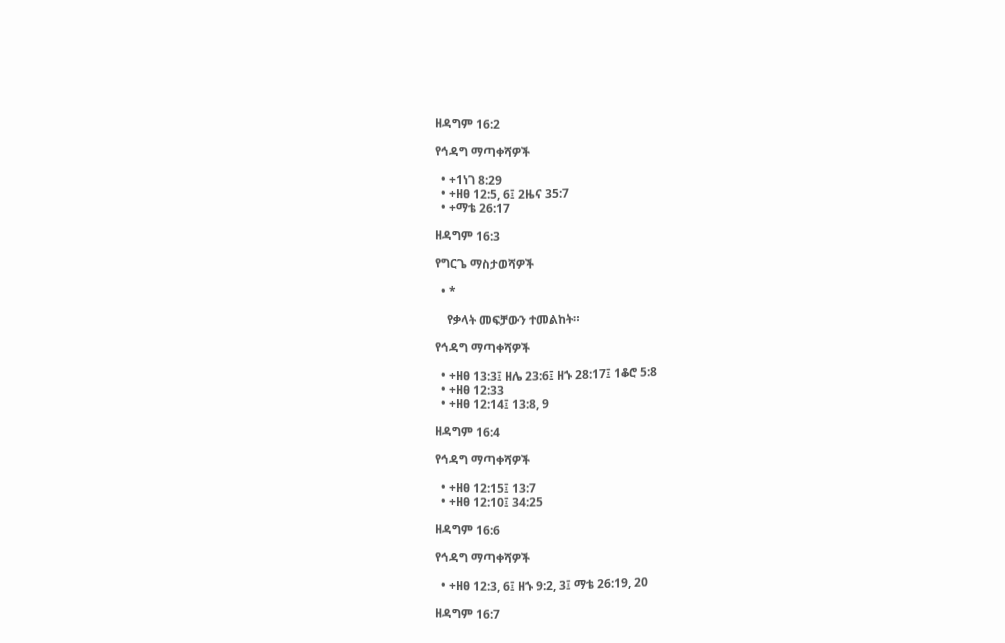ዘዳግም 16:2

የኅዳግ ማጣቀሻዎች

  • +1ነገ 8:29
  • +ዘፀ 12:5, 6፤ 2ዜና 35:7
  • +ማቴ 26:17

ዘዳግም 16:3

የግርጌ ማስታወሻዎች

  • *

    የቃላት መፍቻውን ተመልከት።

የኅዳግ ማጣቀሻዎች

  • +ዘፀ 13:3፤ ዘሌ 23:6፤ ዘኁ 28:17፤ 1ቆሮ 5:8
  • +ዘፀ 12:33
  • +ዘፀ 12:14፤ 13:8, 9

ዘዳግም 16:4

የኅዳግ ማጣቀሻዎች

  • +ዘፀ 12:15፤ 13:7
  • +ዘፀ 12:10፤ 34:25

ዘዳግም 16:6

የኅዳግ ማጣቀሻዎች

  • +ዘፀ 12:3, 6፤ ዘኁ 9:2, 3፤ ማቴ 26:19, 20

ዘዳግም 16:7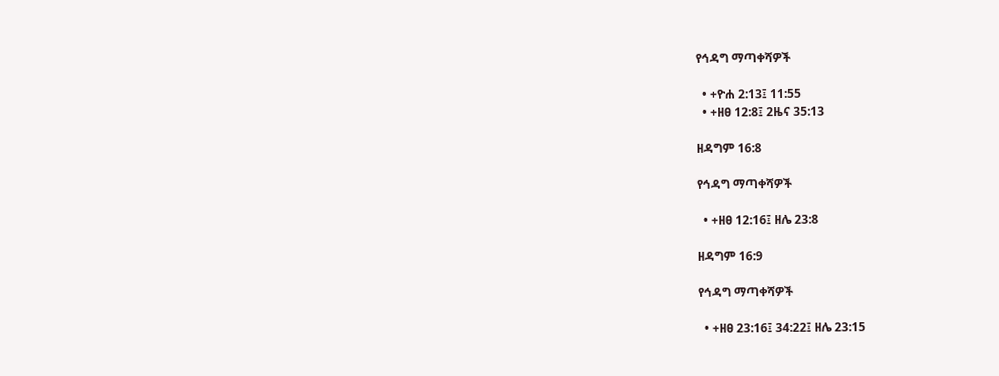የኅዳግ ማጣቀሻዎች

  • +ዮሐ 2:13፤ 11:55
  • +ዘፀ 12:8፤ 2ዜና 35:13

ዘዳግም 16:8

የኅዳግ ማጣቀሻዎች

  • +ዘፀ 12:16፤ ዘሌ 23:8

ዘዳግም 16:9

የኅዳግ ማጣቀሻዎች

  • +ዘፀ 23:16፤ 34:22፤ ዘሌ 23:15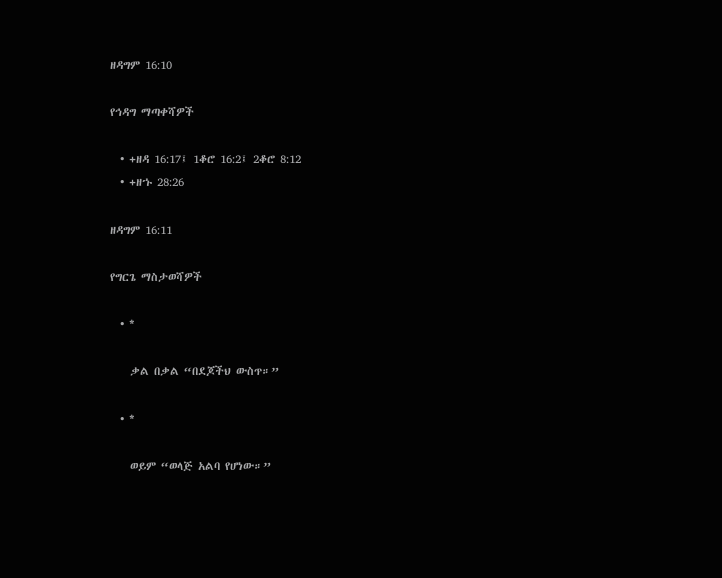ዘዳግም 16:10

የኅዳግ ማጣቀሻዎች

  • +ዘዳ 16:17፤ 1ቆሮ 16:2፤ 2ቆሮ 8:12
  • +ዘኁ 28:26

ዘዳግም 16:11

የግርጌ ማስታወሻዎች

  • *

    ቃል በቃል “በደጆችህ ውስጥ።”

  • *

    ወይም “ወላጅ አልባ የሆነው።”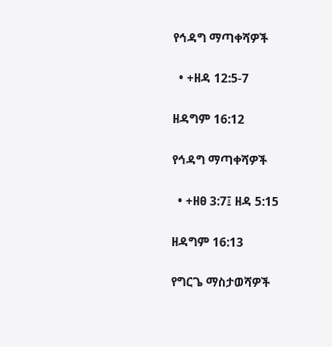የኅዳግ ማጣቀሻዎች

  • +ዘዳ 12:5-7

ዘዳግም 16:12

የኅዳግ ማጣቀሻዎች

  • +ዘፀ 3:7፤ ዘዳ 5:15

ዘዳግም 16:13

የግርጌ ማስታወሻዎች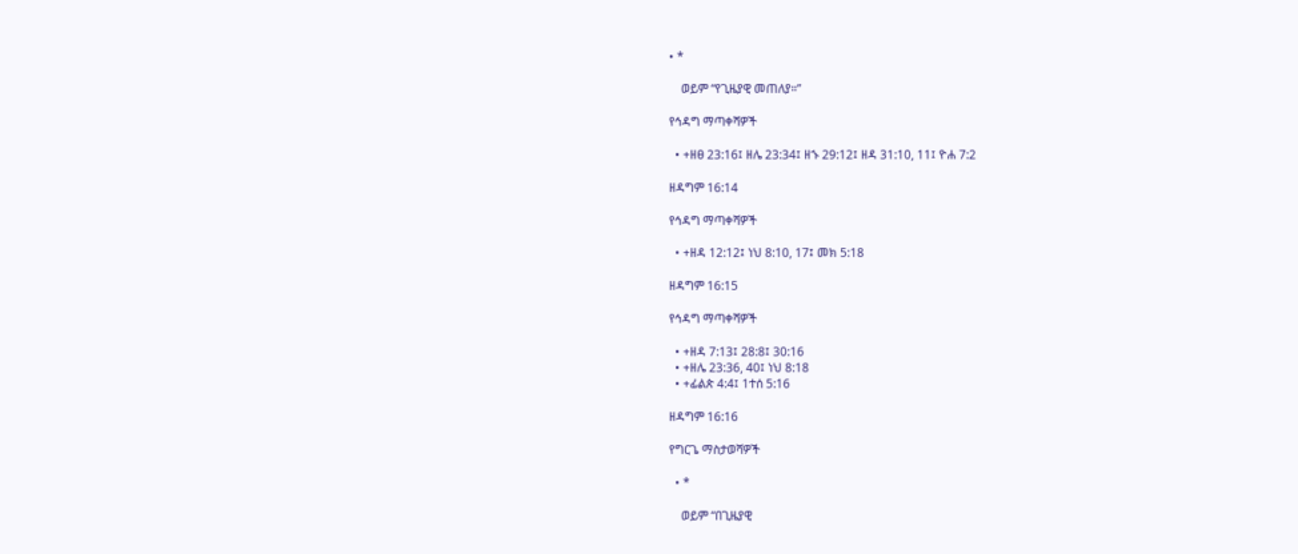• *

    ወይም “የጊዜያዊ መጠለያ።”

የኅዳግ ማጣቀሻዎች

  • +ዘፀ 23:16፤ ዘሌ 23:34፤ ዘኁ 29:12፤ ዘዳ 31:10, 11፤ ዮሐ 7:2

ዘዳግም 16:14

የኅዳግ ማጣቀሻዎች

  • +ዘዳ 12:12፤ ነህ 8:10, 17፤ መክ 5:18

ዘዳግም 16:15

የኅዳግ ማጣቀሻዎች

  • +ዘዳ 7:13፤ 28:8፤ 30:16
  • +ዘሌ 23:36, 40፤ ነህ 8:18
  • +ፊልጵ 4:4፤ 1ተሰ 5:16

ዘዳግም 16:16

የግርጌ ማስታወሻዎች

  • *

    ወይም “በጊዜያዊ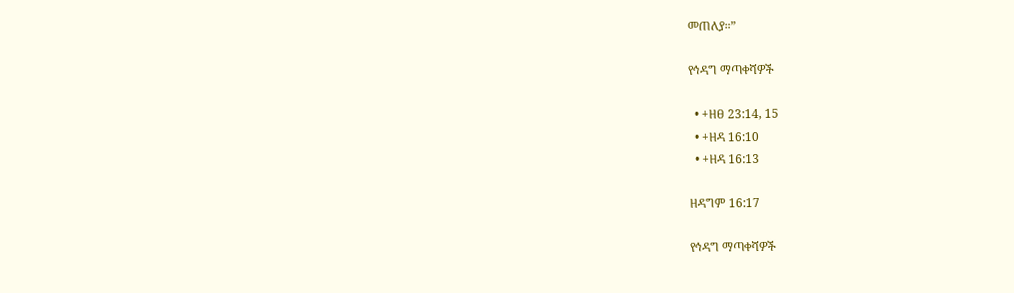መጠለያ።”

የኅዳግ ማጣቀሻዎች

  • +ዘፀ 23:14, 15
  • +ዘዳ 16:10
  • +ዘዳ 16:13

ዘዳግም 16:17

የኅዳግ ማጣቀሻዎች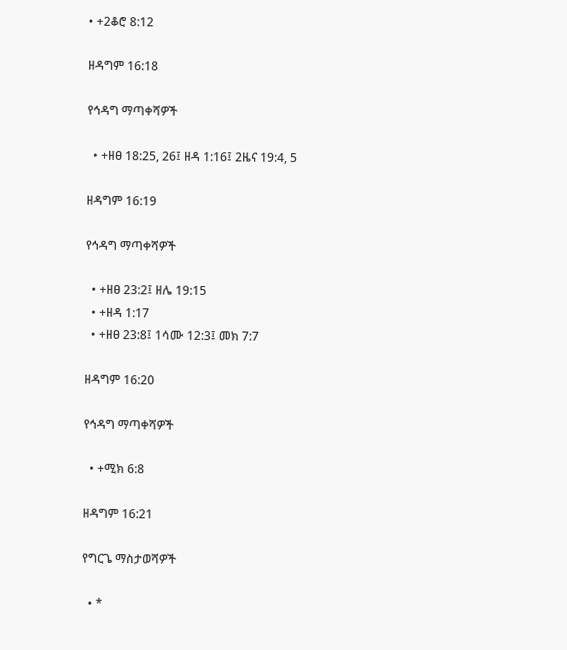• +2ቆሮ 8:12

ዘዳግም 16:18

የኅዳግ ማጣቀሻዎች

  • +ዘፀ 18:25, 26፤ ዘዳ 1:16፤ 2ዜና 19:4, 5

ዘዳግም 16:19

የኅዳግ ማጣቀሻዎች

  • +ዘፀ 23:2፤ ዘሌ 19:15
  • +ዘዳ 1:17
  • +ዘፀ 23:8፤ 1ሳሙ 12:3፤ መክ 7:7

ዘዳግም 16:20

የኅዳግ ማጣቀሻዎች

  • +ሚክ 6:8

ዘዳግም 16:21

የግርጌ ማስታወሻዎች

  • *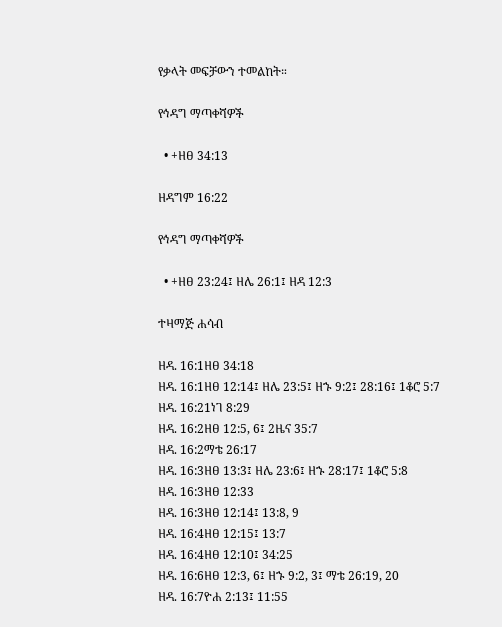የቃላት መፍቻውን ተመልከት።

የኅዳግ ማጣቀሻዎች

  • +ዘፀ 34:13

ዘዳግም 16:22

የኅዳግ ማጣቀሻዎች

  • +ዘፀ 23:24፤ ዘሌ 26:1፤ ዘዳ 12:3

ተዛማጅ ሐሳብ

ዘዳ. 16:1ዘፀ 34:18
ዘዳ. 16:1ዘፀ 12:14፤ ዘሌ 23:5፤ ዘኁ 9:2፤ 28:16፤ 1ቆሮ 5:7
ዘዳ. 16:21ነገ 8:29
ዘዳ. 16:2ዘፀ 12:5, 6፤ 2ዜና 35:7
ዘዳ. 16:2ማቴ 26:17
ዘዳ. 16:3ዘፀ 13:3፤ ዘሌ 23:6፤ ዘኁ 28:17፤ 1ቆሮ 5:8
ዘዳ. 16:3ዘፀ 12:33
ዘዳ. 16:3ዘፀ 12:14፤ 13:8, 9
ዘዳ. 16:4ዘፀ 12:15፤ 13:7
ዘዳ. 16:4ዘፀ 12:10፤ 34:25
ዘዳ. 16:6ዘፀ 12:3, 6፤ ዘኁ 9:2, 3፤ ማቴ 26:19, 20
ዘዳ. 16:7ዮሐ 2:13፤ 11:55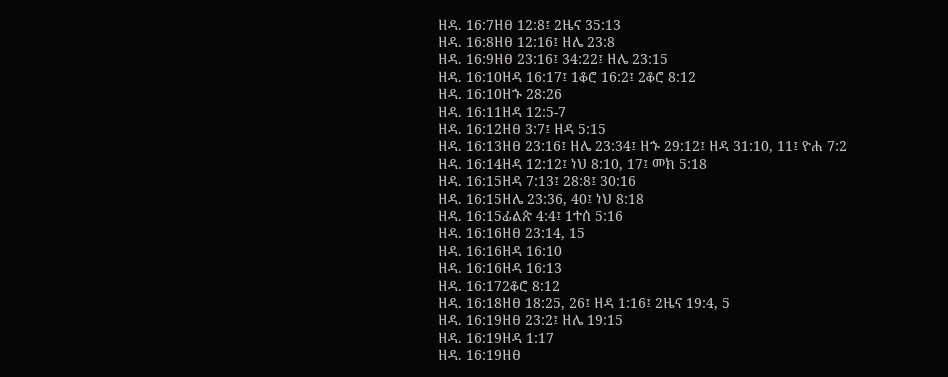ዘዳ. 16:7ዘፀ 12:8፤ 2ዜና 35:13
ዘዳ. 16:8ዘፀ 12:16፤ ዘሌ 23:8
ዘዳ. 16:9ዘፀ 23:16፤ 34:22፤ ዘሌ 23:15
ዘዳ. 16:10ዘዳ 16:17፤ 1ቆሮ 16:2፤ 2ቆሮ 8:12
ዘዳ. 16:10ዘኁ 28:26
ዘዳ. 16:11ዘዳ 12:5-7
ዘዳ. 16:12ዘፀ 3:7፤ ዘዳ 5:15
ዘዳ. 16:13ዘፀ 23:16፤ ዘሌ 23:34፤ ዘኁ 29:12፤ ዘዳ 31:10, 11፤ ዮሐ 7:2
ዘዳ. 16:14ዘዳ 12:12፤ ነህ 8:10, 17፤ መክ 5:18
ዘዳ. 16:15ዘዳ 7:13፤ 28:8፤ 30:16
ዘዳ. 16:15ዘሌ 23:36, 40፤ ነህ 8:18
ዘዳ. 16:15ፊልጵ 4:4፤ 1ተሰ 5:16
ዘዳ. 16:16ዘፀ 23:14, 15
ዘዳ. 16:16ዘዳ 16:10
ዘዳ. 16:16ዘዳ 16:13
ዘዳ. 16:172ቆሮ 8:12
ዘዳ. 16:18ዘፀ 18:25, 26፤ ዘዳ 1:16፤ 2ዜና 19:4, 5
ዘዳ. 16:19ዘፀ 23:2፤ ዘሌ 19:15
ዘዳ. 16:19ዘዳ 1:17
ዘዳ. 16:19ዘፀ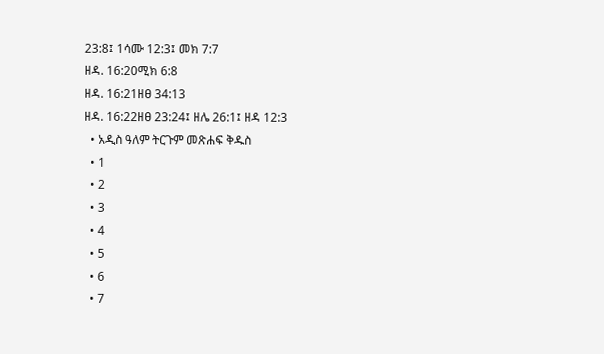23:8፤ 1ሳሙ 12:3፤ መክ 7:7
ዘዳ. 16:20ሚክ 6:8
ዘዳ. 16:21ዘፀ 34:13
ዘዳ. 16:22ዘፀ 23:24፤ ዘሌ 26:1፤ ዘዳ 12:3
  • አዲስ ዓለም ትርጉም መጽሐፍ ቅዱስ
  • 1
  • 2
  • 3
  • 4
  • 5
  • 6
  • 7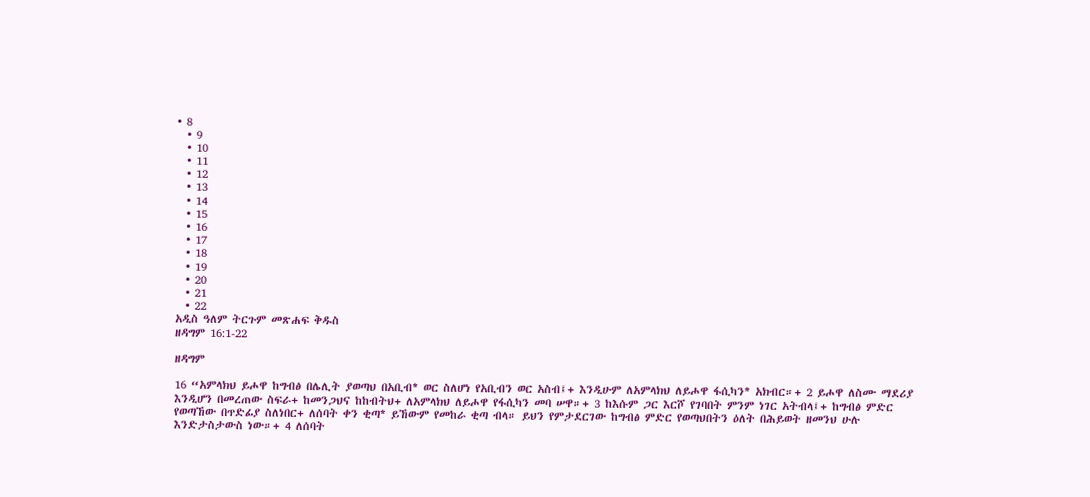• 8
  • 9
  • 10
  • 11
  • 12
  • 13
  • 14
  • 15
  • 16
  • 17
  • 18
  • 19
  • 20
  • 21
  • 22
አዲስ ዓለም ትርጉም መጽሐፍ ቅዱስ
ዘዳግም 16:1-22

ዘዳግም

16 “አምላክህ ይሖዋ ከግብፅ በሌሊት ያወጣህ በአቢብ* ወር ስለሆነ የአቢብን ወር አስብ፤+ እንዲሁም ለአምላክህ ለይሖዋ ፋሲካን* አክብር።+ 2 ይሖዋ ለስሙ ማደሪያ እንዲሆን በመረጠው ስፍራ+ ከመንጋህና ከከብትህ+ ለአምላክህ ለይሖዋ የፋሲካን መባ ሠዋ።+ 3 ከእሱም ጋር እርሾ የገባበት ምንም ነገር አትብላ፤+ ከግብፅ ምድር የወጣኸው በጥድፊያ ስለነበር+ ለሰባት ቀን ቂጣ* ይኸውም የመከራ ቂጣ ብላ። ይህን የምታደርገው ከግብፅ ምድር የወጣህበትን ዕለት በሕይወት ዘመንህ ሁሉ እንድታስታውስ ነው።+ 4 ለሰባት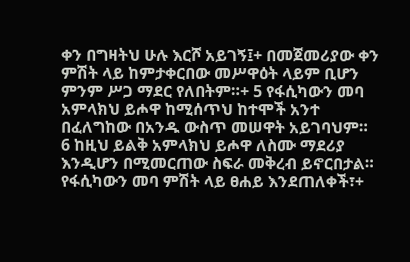ቀን በግዛትህ ሁሉ እርሾ አይገኝ፤+ በመጀመሪያው ቀን ምሽት ላይ ከምታቀርበው መሥዋዕት ላይም ቢሆን ምንም ሥጋ ማደር የለበትም።+ 5 የፋሲካውን መባ አምላክህ ይሖዋ ከሚሰጥህ ከተሞች አንተ በፈለግከው በአንዱ ውስጥ መሠዋት አይገባህም። 6 ከዚህ ይልቅ አምላክህ ይሖዋ ለስሙ ማደሪያ እንዲሆን በሚመርጠው ስፍራ መቅረብ ይኖርበታል። የፋሲካውን መባ ምሽት ላይ ፀሐይ እንደጠለቀች፣+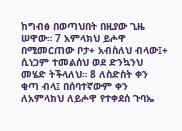ከግብፅ በወጣህበት በዚያው ጊዜ ሠዋው። 7 አምላክህ ይሖዋ በሚመርጠው ቦታ+ አብስለህ ብላው፤+ ሲነጋም ተመልሰህ ወደ ድንኳንህ መሄድ ትችላለህ። 8 ለስድስት ቀን ቂጣ ብላ፤ በሰባተኛውም ቀን ለአምላክህ ለይሖዋ የተቀደሰ ጉባኤ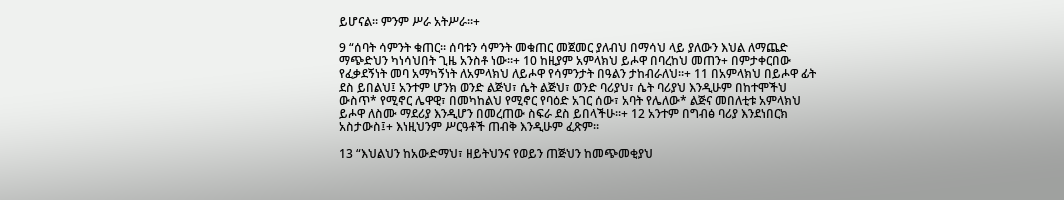ይሆናል። ምንም ሥራ አትሥራ።+

9 “ሰባት ሳምንት ቁጠር። ሰባቱን ሳምንት መቁጠር መጀመር ያለብህ በማሳህ ላይ ያለውን እህል ለማጨድ ማጭድህን ካነሳህበት ጊዜ አንስቶ ነው።+ 10 ከዚያም አምላክህ ይሖዋ በባረከህ መጠን+ በምታቀርበው የፈቃደኝነት መባ አማካኝነት ለአምላክህ ለይሖዋ የሳምንታት በዓልን ታከብራለህ።+ 11 በአምላክህ በይሖዋ ፊት ደስ ይበልህ፤ አንተም ሆንክ ወንድ ልጅህ፣ ሴት ልጅህ፣ ወንድ ባሪያህ፣ ሴት ባሪያህ እንዲሁም በከተሞችህ ውስጥ* የሚኖር ሌዋዊ፣ በመካከልህ የሚኖር የባዕድ አገር ሰው፣ አባት የሌለው* ልጅና መበለቲቱ አምላክህ ይሖዋ ለስሙ ማደሪያ እንዲሆን በመረጠው ስፍራ ደስ ይበላችሁ።+ 12 አንተም በግብፅ ባሪያ እንደነበርክ አስታውስ፤+ እነዚህንም ሥርዓቶች ጠብቅ እንዲሁም ፈጽም።

13 “እህልህን ከአውድማህ፣ ዘይትህንና የወይን ጠጅህን ከመጭመቂያህ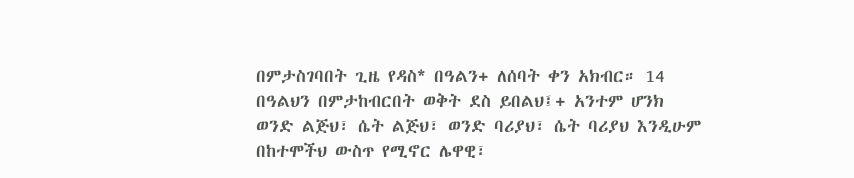በምታስገባበት ጊዜ የዳስ* በዓልን+ ለሰባት ቀን አክብር። 14 በዓልህን በምታከብርበት ወቅት ደስ ይበልህ፤+ አንተም ሆንክ ወንድ ልጅህ፣ ሴት ልጅህ፣ ወንድ ባሪያህ፣ ሴት ባሪያህ እንዲሁም በከተሞችህ ውስጥ የሚኖር ሌዋዊ፣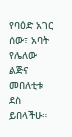የባዕድ አገር ሰው፣ አባት የሌለው ልጅና መበለቲቱ ደስ ይበላችሁ።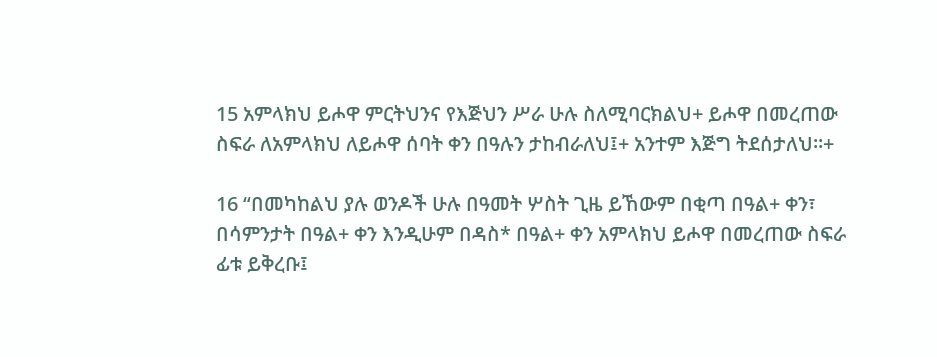15 አምላክህ ይሖዋ ምርትህንና የእጅህን ሥራ ሁሉ ስለሚባርክልህ+ ይሖዋ በመረጠው ስፍራ ለአምላክህ ለይሖዋ ሰባት ቀን በዓሉን ታከብራለህ፤+ አንተም እጅግ ትደሰታለህ።+

16 “በመካከልህ ያሉ ወንዶች ሁሉ በዓመት ሦስት ጊዜ ይኸውም በቂጣ በዓል+ ቀን፣ በሳምንታት በዓል+ ቀን እንዲሁም በዳስ* በዓል+ ቀን አምላክህ ይሖዋ በመረጠው ስፍራ ፊቱ ይቅረቡ፤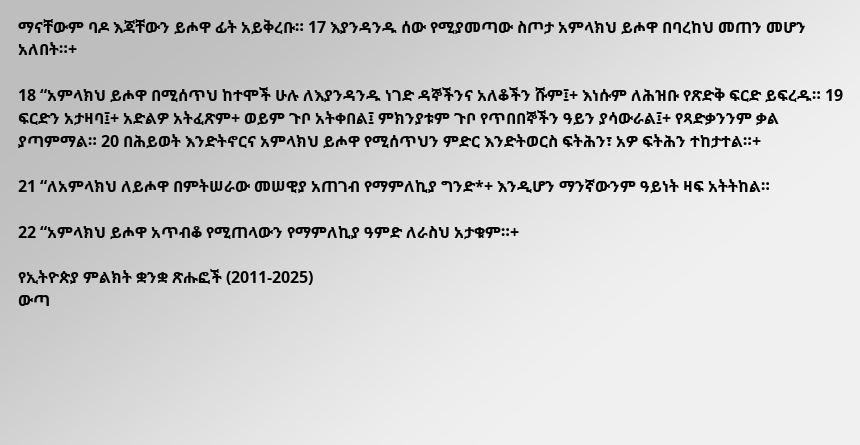ማናቸውም ባዶ እጃቸውን ይሖዋ ፊት አይቅረቡ። 17 እያንዳንዱ ሰው የሚያመጣው ስጦታ አምላክህ ይሖዋ በባረከህ መጠን መሆን አለበት።+

18 “አምላክህ ይሖዋ በሚሰጥህ ከተሞች ሁሉ ለእያንዳንዱ ነገድ ዳኞችንና አለቆችን ሹም፤+ እነሱም ለሕዝቡ የጽድቅ ፍርድ ይፍረዱ። 19 ፍርድን አታዛባ፤+ አድልዎ አትፈጽም+ ወይም ጉቦ አትቀበል፤ ምክንያቱም ጉቦ የጥበበኞችን ዓይን ያሳውራል፤+ የጻድቃንንም ቃል ያጣምማል። 20 በሕይወት እንድትኖርና አምላክህ ይሖዋ የሚሰጥህን ምድር እንድትወርስ ፍትሕን፣ አዎ ፍትሕን ተከታተል።+

21 “ለአምላክህ ለይሖዋ በምትሠራው መሠዊያ አጠገብ የማምለኪያ ግንድ*+ እንዲሆን ማንኛውንም ዓይነት ዛፍ አትትከል።

22 “አምላክህ ይሖዋ አጥብቆ የሚጠላውን የማምለኪያ ዓምድ ለራስህ አታቁም።+

የኢትዮጵያ ምልክት ቋንቋ ጽሑፎች (2011-2025)
ውጣ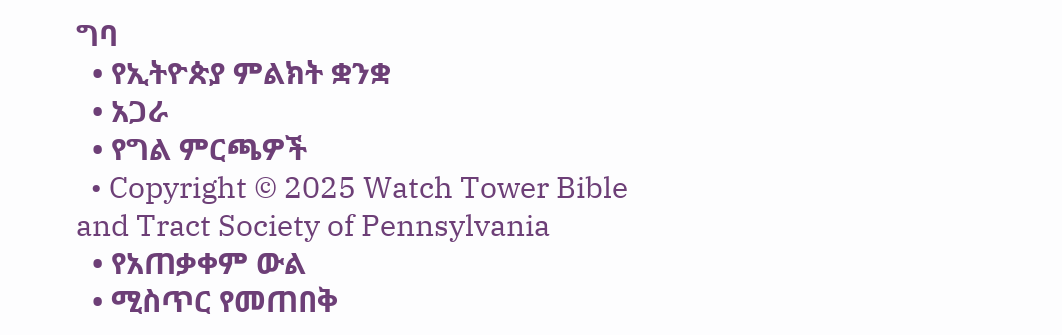ግባ
  • የኢትዮጵያ ምልክት ቋንቋ
  • አጋራ
  • የግል ምርጫዎች
  • Copyright © 2025 Watch Tower Bible and Tract Society of Pennsylvania
  • የአጠቃቀም ውል
  • ሚስጥር የመጠበቅ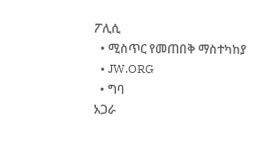ፖሊሲ
  • ሚስጥር የመጠበቅ ማስተካከያ
  • JW.ORG
  • ግባ
አጋራ